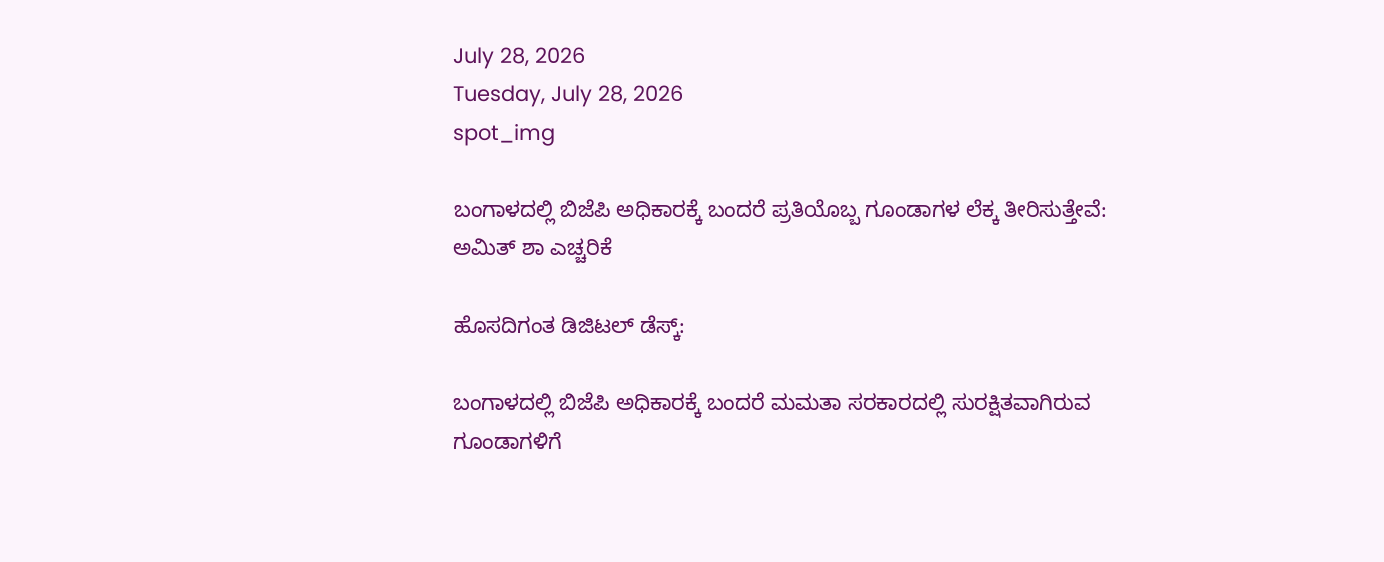July 28, 2026
Tuesday, July 28, 2026
spot_img

ಬಂಗಾಳದಲ್ಲಿ ಬಿಜೆಪಿ ಅಧಿಕಾರಕ್ಕೆ ಬಂದರೆ ಪ್ರತಿಯೊಬ್ಬ ಗೂಂಡಾಗಳ ಲೆಕ್ಕ ತೀರಿಸುತ್ತೇವೆ: ಅಮಿತ್ ಶಾ ಎಚ್ಚರಿಕೆ

ಹೊಸದಿಗಂತ ಡಿಜಿಟಲ್ ಡೆಸ್ಕ್:

ಬಂಗಾಳದಲ್ಲಿ ಬಿಜೆಪಿ ಅಧಿಕಾರಕ್ಕೆ ಬಂದರೆ ಮಮತಾ ಸರಕಾರದಲ್ಲಿ ಸುರಕ್ಷಿತವಾಗಿರುವ ಗೂಂಡಾಗಳಿಗೆ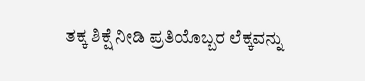ತಕ್ಕ ಶಿಕ್ಷೆ ನೀಡಿ ಪ್ರತಿಯೊಬ್ಬರ ಲೆಕ್ಕವನ್ನು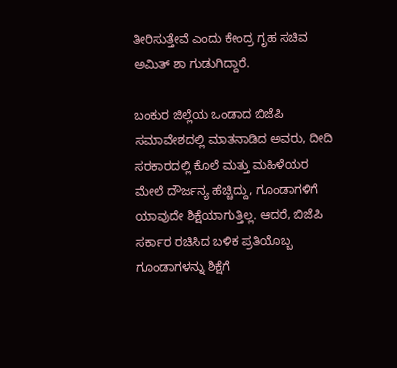ತೀರಿಸುತ್ತೇವೆ ಎಂದು ಕೇಂದ್ರ ಗೃಹ ಸಚಿವ ಅಮಿತ್ ಶಾ ಗುಡುಗಿದ್ದಾರೆ.

ಬಂಕುರ ಜಿಲ್ಲೆಯ ಒಂಡಾದ ಬಿಜೆಪಿ ಸಮಾವೇಶದಲ್ಲಿ ಮಾತನಾಡಿದ ಅವರು, ದೀದಿ ಸರಕಾರದಲ್ಲಿ ಕೊಲೆ ಮತ್ತು ಮಹಿಳೆಯರ ಮೇಲೆ ದೌರ್ಜನ್ಯ ಹೆಚ್ಚಿದ್ದು, ಗೂಂಡಾಗಳಿಗೆ ಯಾವುದೇ ಶಿಕ್ಷೆಯಾಗುತ್ತಿಲ್ಲ. ಆದರೆ, ಬಿಜೆಪಿ ಸರ್ಕಾರ ರಚಿಸಿದ ಬಳಿಕ ಪ್ರತಿಯೊಬ್ಬ ಗೂಂಡಾಗಳನ್ನು ಶಿಕ್ಷೆಗೆ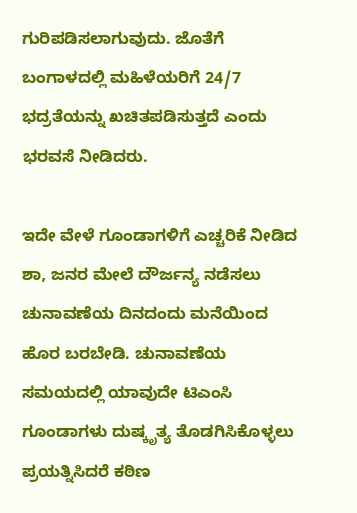ಗುರಿಪಡಿಸಲಾಗುವುದು. ಜೊತೆಗೆ ಬಂಗಾಳದಲ್ಲಿ ಮಹಿಳೆಯರಿಗೆ 24/7 ಭದ್ರತೆಯನ್ನು ಖಚಿತಪಡಿಸುತ್ತದೆ ಎಂದು ಭರವಸೆ ನೀಡಿದರು.

ಇದೇ ವೇಳೆ ಗೂಂಡಾಗಳಿಗೆ ಎಚ್ಚರಿಕೆ ನೀಡಿದ ಶಾ, ಜನರ ಮೇಲೆ ದೌರ್ಜನ್ಯ ನಡೆಸಲು ಚುನಾವಣೆಯ ದಿನದಂದು ಮನೆಯಿಂದ ಹೊರ ಬರಬೇಡಿ. ಚುನಾವಣೆಯ ಸಮಯದಲ್ಲಿ ಯಾವುದೇ ಟಿಎಂಸಿ ಗೂಂಡಾಗಳು ದುಷ್ಕೃತ್ಯ ತೊಡಗಿಸಿಕೊಳ್ಳಲು ಪ್ರಯತ್ನಿಸಿದರೆ ಕಠಿಣ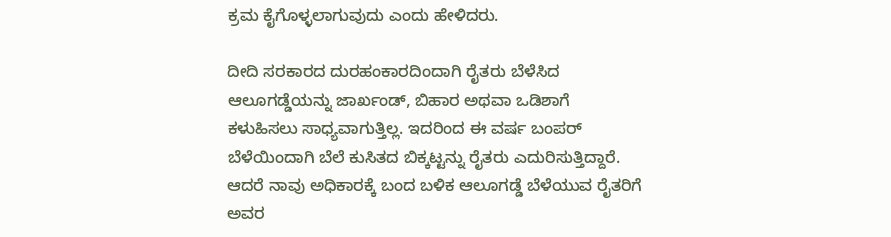ಕ್ರಮ ಕೈಗೊಳ್ಳಲಾಗುವುದು ಎಂದು ಹೇಳಿದರು.

ದೀದಿ ಸರಕಾರದ ದುರಹಂಕಾರದಿಂದಾಗಿ ರೈತರು ಬೆಳೆಸಿದ ಆಲೂಗಡ್ಡೆಯನ್ನು ಜಾರ್ಖಂಡ್, ಬಿಹಾರ ಅಥವಾ ಒಡಿಶಾಗೆ ಕಳುಹಿಸಲು ಸಾಧ್ಯವಾಗುತ್ತಿಲ್ಲ. ಇದರಿಂದ ಈ ವರ್ಷ ಬಂಪರ್ ಬೆಳೆಯಿಂದಾಗಿ ಬೆಲೆ ಕುಸಿತದ ಬಿಕ್ಕಟ್ಟನ್ನು ರೈತರು ಎದುರಿಸುತ್ತಿದ್ದಾರೆ. ಆದರೆ ನಾವು ಅಧಿಕಾರಕ್ಕೆ ಬಂದ ಬಳಿಕ ಆಲೂಗಡ್ಡೆ ಬೆಳೆಯುವ ರೈತರಿಗೆ ಅವರ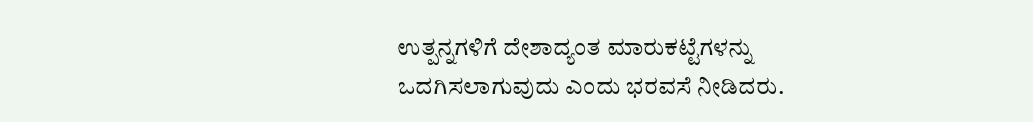ಉತ್ಪನ್ನಗಳಿಗೆ ದೇಶಾದ್ಯಂತ ಮಾರುಕಟ್ಟೆಗಳನ್ನು ಒದಗಿಸಲಾಗುವುದು ಎಂದು ಭರವಸೆ ನೀಡಿದರು.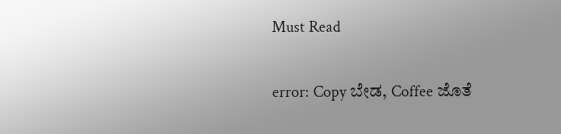Must Read

error: Copy ಬೇಡ, Coffee ಜೊತೆ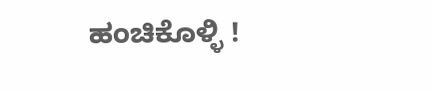ಹಂಚಿಕೊಳ್ಳಿ !